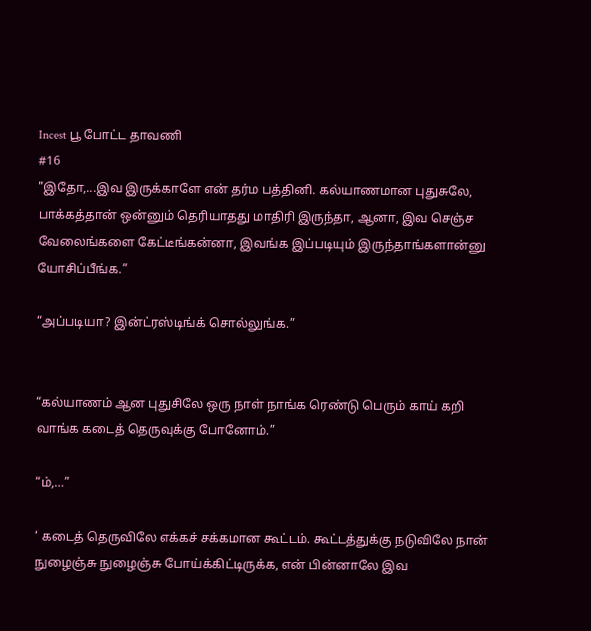Incest பூ போட்ட தாவணி
#16
"இதோ,...இவ இருக்காளே என் தர்ம பத்தினி. கல்யாணமான புதுசுலே, பாக்கத்தான் ஒன்னும் தெரியாதது மாதிரி இருந்தா, ஆனா, இவ செஞ்ச வேலைங்களை கேட்டீங்கன்னா, இவங்க இப்படியும் இருந்தாங்களான்னு யோசிப்பீங்க.”

“அப்படியா? இன்ட்ரஸ்டிங்க் சொல்லுங்க.”


“கல்யாணம் ஆன புதுசிலே ஒரு நாள் நாங்க ரெண்டு பெரும் காய் கறி வாங்க கடைத் தெருவுக்கு போனோம்.”

“ம்,…”

‘ கடைத் தெருவிலே எக்கச் சக்கமான கூட்டம். கூட்டத்துக்கு நடுவிலே நான் நுழைஞ்சு நுழைஞ்சு போய்க்கிட்டிருக்க, என் பின்னாலே இவ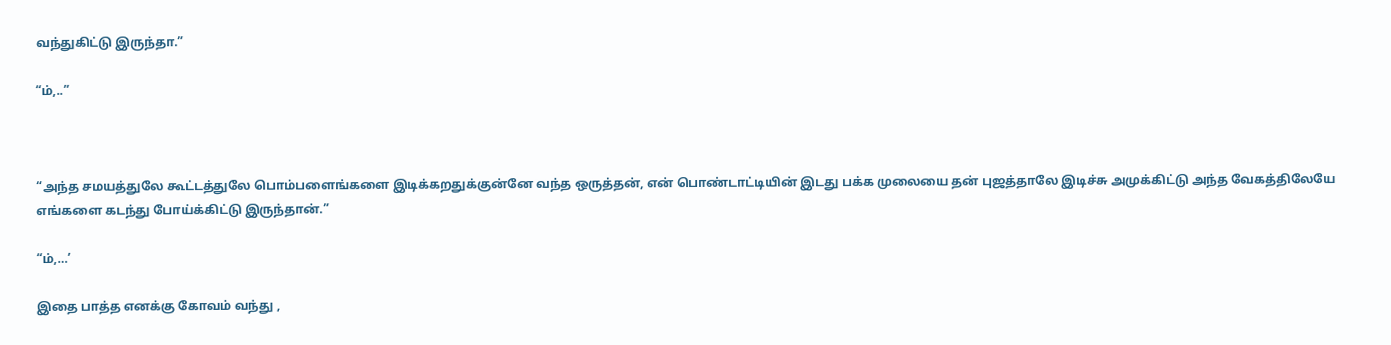வந்துகிட்டு இருந்தா.”

“ம்,..”



“அந்த சமயத்துலே கூட்டத்துலே பொம்பளைங்களை இடிக்கறதுக்குன்னே வந்த ஒருத்தன், என் பொண்டாட்டியின் இடது பக்க முலையை தன் புஜத்தாலே இடிச்சு அமுக்கிட்டு அந்த வேகத்திலேயே எங்களை கடந்து போய்க்கிட்டு இருந்தான்.”

“ம்,…’

இதை பாத்த எனக்கு கோவம் வந்து ,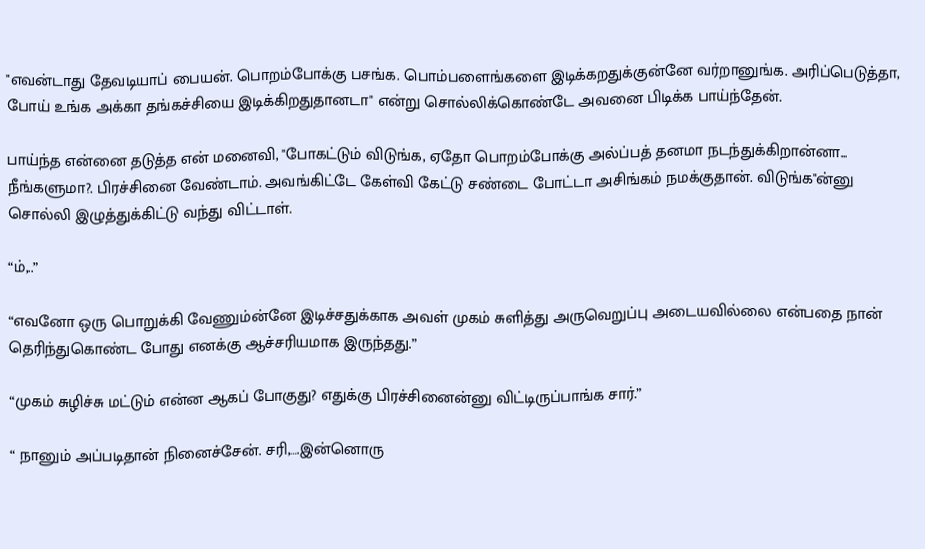"எவன்டாது தேவடியாப் பையன். பொறம்போக்கு பசங்க. பொம்பளைங்களை இடிக்கறதுக்குன்னே வர்றானுங்க. அரிப்பெடுத்தா, போய் உங்க அக்கா தங்கச்சியை இடிக்கிறதுதானடா" என்று சொல்லிக்கொண்டே அவனை பிடிக்க பாய்ந்தேன்.

பாய்ந்த என்னை தடுத்த என் மனைவி, "போகட்டும் விடுங்க, ஏதோ பொறம்போக்கு அல்ப்பத் தனமா நடந்துக்கிறான்னா... நீங்களுமா?. பிரச்சினை வேண்டாம். அவங்கிட்டே கேள்வி கேட்டு சண்டை போட்டா அசிங்கம் நமக்குதான். விடுங்க"ன்னு சொல்லி இழுத்துக்கிட்டு வந்து விட்டாள்.

“ம்,..”

“எவனோ ஒரு பொறுக்கி வேணும்ன்னே இடிச்சதுக்காக அவள் முகம் சுளித்து அருவெறுப்பு அடையவில்லை என்பதை நான் தெரிந்துகொண்ட போது எனக்கு ஆச்சரியமாக இருந்தது.”

“முகம் சுழிச்சு மட்டும் என்ன ஆகப் போகுது? எதுக்கு பிரச்சினைன்னு விட்டிருப்பாங்க சார்.”

“ நானும் அப்படிதான் நினைச்சேன். சரி,….இன்னொரு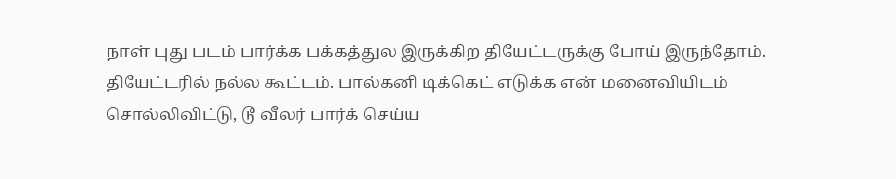நாள் புது படம் பார்க்க பக்கத்துல இருக்கிற தியேட்டருக்கு போய் இருந்தோம். தியேட்டரில் நல்ல கூட்டம். பால்கனி டிக்கெட் எடுக்க என் மனைவியிடம் சொல்லிவிட்டு, டூ வீலர் பார்க் செய்ய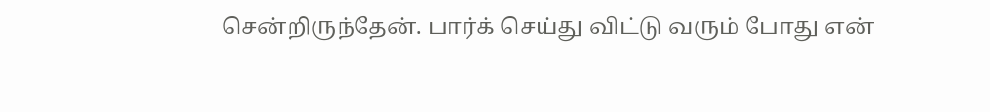சென்றிருந்தேன். பார்க் செய்து விட்டு வரும் போது என்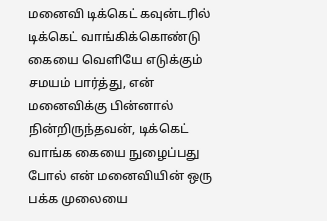மனைவி டிக்கெட் கவுன்டரில் டிக்கெட் வாங்கிக்கொண்டு கையை வெளியே எடுக்கும் சமயம் பார்த்து, என் மனைவிக்கு பின்னால் நின்றிருந்தவன், டிக்கெட் வாங்க கையை நுழைப்பது போல் என் மனைவியின் ஒரு பக்க முலையை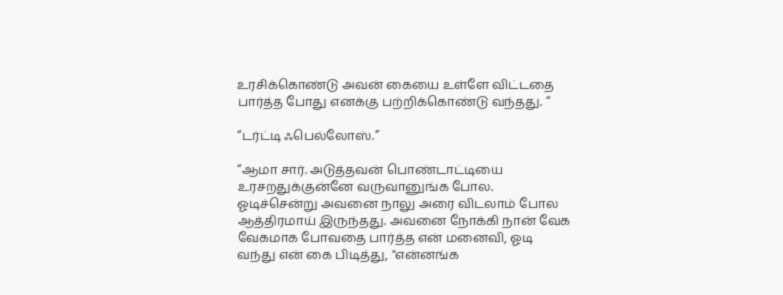உரசிக்கொண்டு அவன் கையை உள்ளே விட்டதை பார்த்த போது எனக்கு பற்றிக்கொண்டு வந்தது. “

“டர்ட்டி ஃபெல்லோஸ்.”

“ஆமா சார். அடுத்தவன் பொண்டாட்டியை உரசறதுக்குன்னே வருவானுங்க போல. ஓடிச்சென்று அவனை நாலு அரை விடலாம் போல ஆத்திரமாய் இருந்தது. அவனை நோக்கி நான் வேக வேகமாக போவதை பார்த்த என் மனைவி, ஓடி வந்து என் கை பிடித்து, "என்னங்க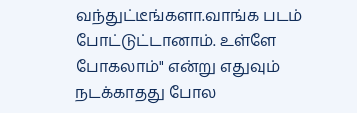வந்துட்டீங்களா.வாங்க படம் போட்டுட்டானாம். உள்ளே போகலாம்" என்று எதுவும் நடக்காதது போல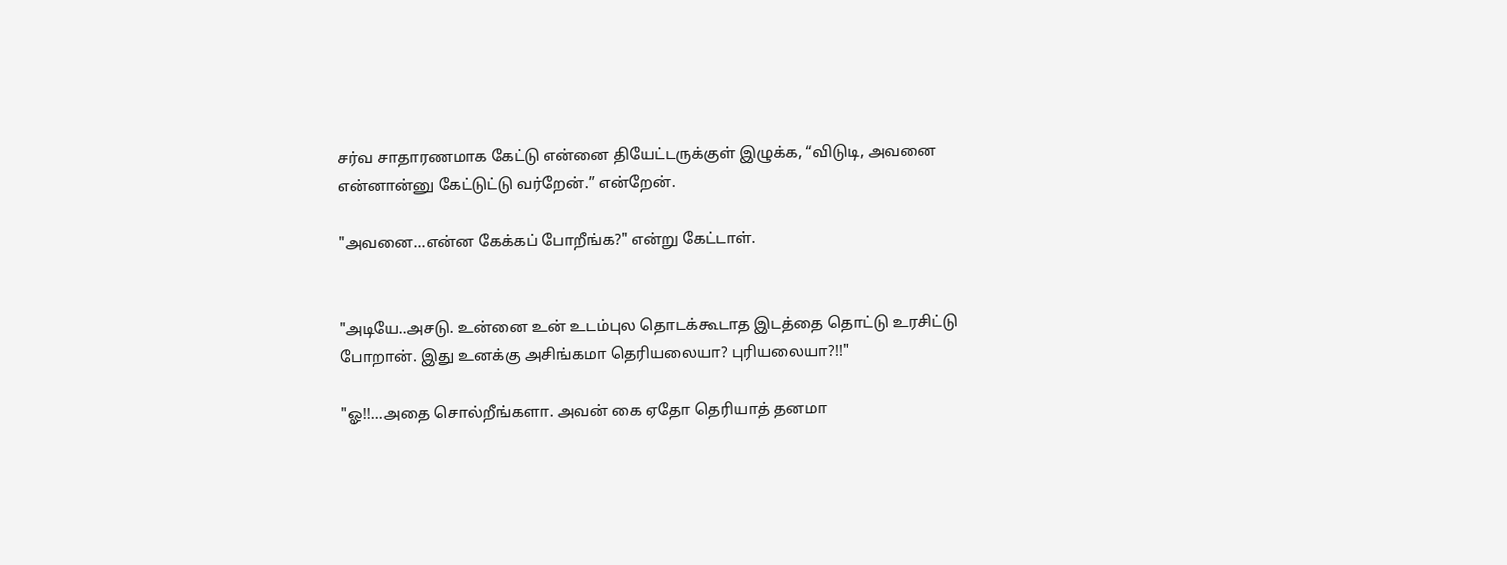சர்வ சாதாரணமாக கேட்டு என்னை தியேட்டருக்குள் இழுக்க, “விடுடி, அவனை என்னான்னு கேட்டுட்டு வர்றேன்.” என்றேன்.

"அவனை...என்ன கேக்கப் போறீங்க?" என்று கேட்டாள்.


"அடியே..அசடு. உன்னை உன் உடம்புல தொடக்கூடாத இடத்தை தொட்டு உரசிட்டு போறான். இது உனக்கு அசிங்கமா தெரியலையா? புரியலையா?!!"

"ஓ!!...அதை சொல்றீங்களா. அவன் கை ஏதோ தெரியாத் தனமா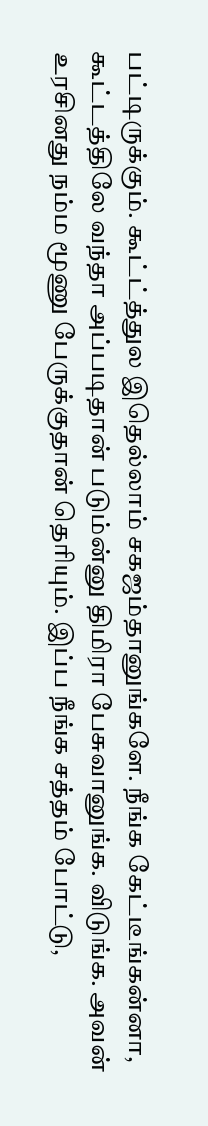பட்டிருக்கும். கூட்ட்த்துல இதெல்லாம் சகஜம்தானுங்களே. நீங்க கேட்டீங்கன்னா, கூட்டத்திலே வந்தா அப்படிதான் படும்ன்னு திமிரா பேசுவானுங்க. விடுங்க. அவன் உரசினது நம்ம மூணு பேருக்குதான் தெரியும். இப்ப நீங்க சத்தம் போட்டு,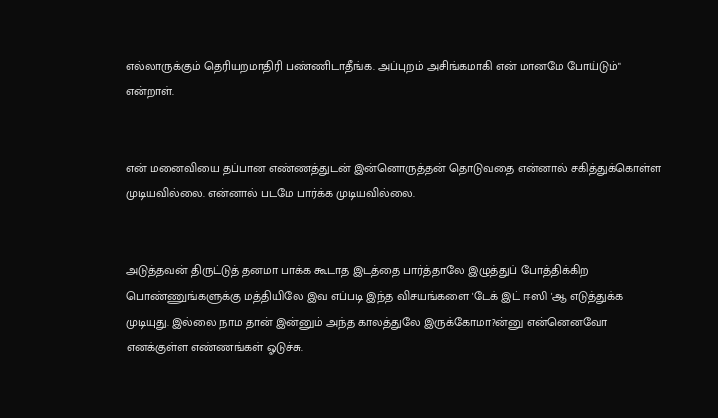எல்லாருக்கும் தெரியறமாதிரி பண்ணிடாதீங்க. அப்புறம் அசிங்கமாகி என் மானமே போய்டும்" என்றாள்.


என் மனைவியை தப்பான எண்ணத்துடன் இன்னொருத்தன் தொடுவதை என்னால் சகித்துக்கொள்ள முடியவில்லை. என்னால் படமே பார்க்க முடியவில்லை.


அடுத்தவன் திருட்டுத் தனமா பாக்க கூடாத இடத்தை பார்த்தாலே இழுத்துப் போத்திக்கிற பொண்ணுங்களுக்கு மத்தியிலே இவ எப்படி இந்த விசயங்களை 'டேக் இட் ஈஸி 'ஆ எடுத்துக்க முடியுது. இல்லை நாம தான் இன்னும் அந்த காலத்துலே இருக்கோமா?ன்னு என்னெனவோ எனக்குள்ள எண்ணங்கள் ஓடுச்சு.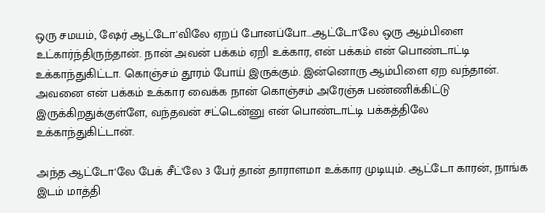ஒரு சமயம், ஷேர் ஆட்டோ'விலே ஏறப் போனப்போ...ஆட்டோ'லே ஒரு ஆம்பிளை உட்கார்ந்திருந்தான். நான் அவன் பக்கம் ஏறி உக்கார, என் பக்கம் என் பொண்டாட்டி உக்காந்துகிட்டா. கொஞ்சம் தூரம் போய் இருக்கும். இன்னொரு ஆம்பிளை ஏற வந்தான். அவனை என் பக்கம் உக்கார வைக்க நான் கொஞ்சம் அரேஞ்சு பண்ணிக்கிட்டு இருக்கிறதுக்குள்ளே, வந்தவன் சட்டென்னு என் பொண்டாட்டி பக்கத்திலே உக்காந்துகிட்டான்.

அந்த ஆட்டோ'லே பேக் சீட்'லே 3 பேர் தான் தாராளமா உக்கார முடியும். ஆட்டோ காரன், நாங்க இடம் மாத்தி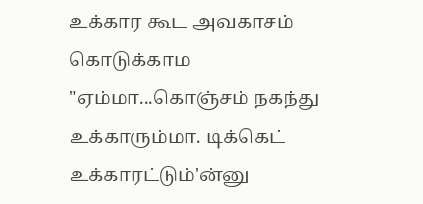உக்கார கூட அவகாசம் கொடுக்காம "ஏம்மா...கொஞ்சம் நகந்து உக்காரும்மா. டிக்கெட் உக்காரட்டும்'ன்னு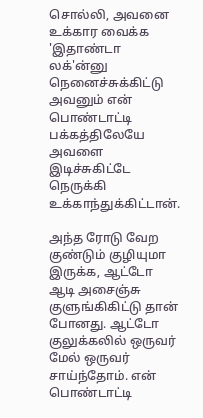சொல்லி, அவனை உக்கார வைக்க 'இதாண்டா லக்'ன்னு நெனைச்சுக்கிட்டு அவனும் என் பொண்டாட்டி பக்கத்திலேயே அவளை இடிச்சுகிட்டே நெருக்கி உக்காந்துக்கிட்டான்.

அந்த ரோடு வேற குண்டும் குழியுமா இருக்க, ஆட்டோ ஆடி அசைஞ்சு குளுங்கிகிட்டு தான் போனது. ஆட்டோ குலுக்கலில் ஒருவர் மேல் ஒருவர் சாய்ந்தோம். என் பொண்டாட்டி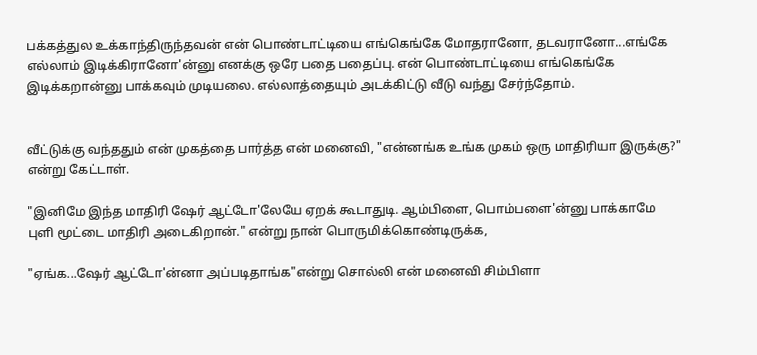பக்கத்துல உக்காந்திருந்தவன் என் பொண்டாட்டியை எங்கெங்கே மோதரானோ, தடவரானோ...எங்கே எல்லாம் இடிக்கிரானோ'ன்னு எனக்கு ஒரே பதை பதைப்பு. என் பொண்டாட்டியை எங்கெங்கே இடிக்கறான்னு பாக்கவும் முடியலை. எல்லாத்தையும் அடக்கிட்டு வீடு வந்து சேர்ந்தோம்.


வீட்டுக்கு வந்ததும் என் முகத்தை பார்த்த என் மனைவி, "என்னங்க உங்க முகம் ஒரு மாதிரியா இருக்கு?" என்று கேட்டாள்.

"இனிமே இந்த மாதிரி ஷேர் ஆட்டோ'லேயே ஏறக் கூடாதுடி. ஆம்பிளை, பொம்பளை'ன்னு பாக்காமே புளி மூட்டை மாதிரி அடைகிறான்." என்று நான் பொருமிக்கொண்டிருக்க,

"ஏங்க...ஷேர் ஆட்டோ'ன்னா அப்படிதாங்க"என்று சொல்லி என் மனைவி சிம்பிளா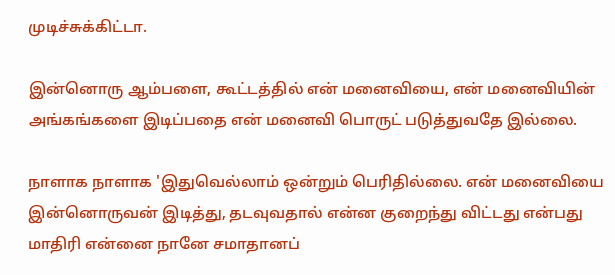முடிச்சுக்கிட்டா.

இன்னொரு ஆம்பளை, கூட்டத்தில் என் மனைவியை, என் மனைவியின் அங்கங்களை இடிப்பதை என் மனைவி பொருட் படுத்துவதே இல்லை.

நாளாக நாளாக 'இதுவெல்லாம் ஒன்றும் பெரிதில்லை. என் மனைவியை இன்னொருவன் இடித்து, தடவுவதால் என்ன குறைந்து விட்டது என்பது மாதிரி என்னை நானே சமாதானப்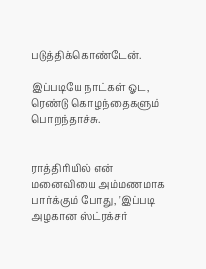படுத்திக்கொண்டேன்.

இப்படியே நாட்கள் ஓட, ரெண்டு கொழந்தைகளும் பொறந்தாச்சு.


ராத்திரியில் என் மனைவியை அம்மணமாக பார்க்கும் போது, 'இப்படி அழகான ஸ்ட்ரக்சர்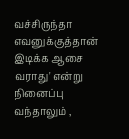வச்சிருந்தா எவனுக்குத்தான் இடிக்க ஆசை வராது' என்று நினைப்பு வந்தாலும் ,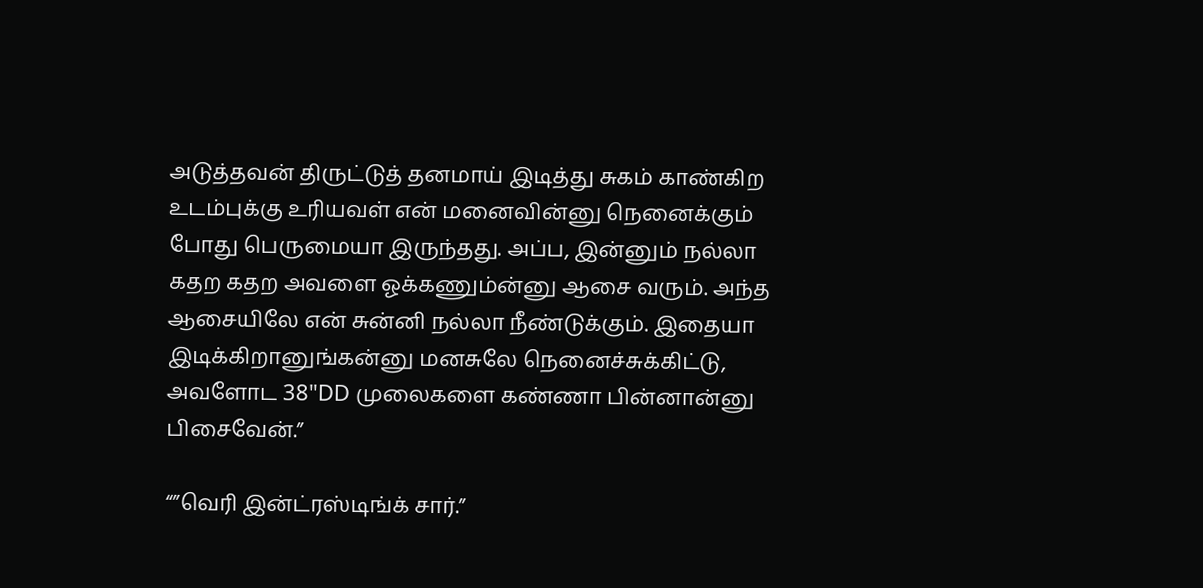அடுத்தவன் திருட்டுத் தனமாய் இடித்து சுகம் காண்கிற உடம்புக்கு உரியவள் என் மனைவின்னு நெனைக்கும் போது பெருமையா இருந்தது. அப்ப, இன்னும் நல்லா கதற கதற அவளை ஓக்கணும்ன்னு ஆசை வரும். அந்த ஆசையிலே என் சுன்னி நல்லா நீண்டுக்கும். இதையா இடிக்கிறானுங்கன்னு மனசுலே நெனைச்சுக்கிட்டு, அவளோட 38"DD முலைகளை கண்ணா பின்னான்னு பிசைவேன்.”

“”வெரி இன்ட்ரஸ்டிங்க் சார்.”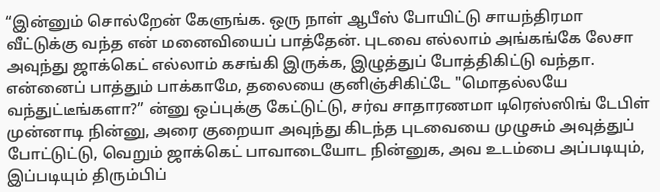“இன்னும் சொல்றேன் கேளுங்க. ஒரு நாள் ஆபீஸ் போயிட்டு சாயந்திரமா வீட்டுக்கு வந்த என் மனைவியைப் பாத்தேன். புடவை எல்லாம் அங்கங்கே லேசா அவுந்து ஜாக்கெட் எல்லாம் கசங்கி இருக்க, இழுத்துப் போத்திகிட்டு வந்தா. என்னைப் பாத்தும் பாக்காமே, தலையை குனிஞ்சிகிட்டே "மொதல்லயே வந்துட்டீங்களா?” ன்னு ஒப்புக்கு கேட்டுட்டு, சர்வ சாதாரணமா டிரெஸ்ஸிங் டேபிள் முன்னாடி நின்னு, அரை குறையா அவுந்து கிடந்த புடவையை முழுசும் அவுத்துப் போட்டுட்டு, வெறும் ஜாக்கெட் பாவாடையோட நின்னுக, அவ உடம்பை அப்படியும், இப்படியும் திரும்பிப்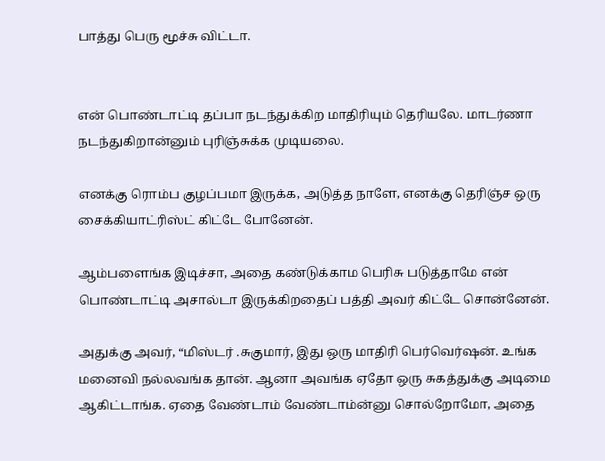பாத்து பெரு மூச்சு விட்டா.


என் பொண்டாட்டி தப்பா நடந்துக்கிற மாதிரியும் தெரியலே. மாடர்ணா நடந்துகிறான்னும் புரிஞ்சுக்க முடியலை.

எனக்கு ரொம்ப குழப்பமா இருக்க, அடுத்த நாளே, எனக்கு தெரிஞ்ச ஒரு சைக்கியாட்ரிஸ்ட் கிட்டே போனேன்.

ஆம்பளைங்க இடிச்சா, அதை கண்டுக்காம பெரிசு படுத்தாமே என் பொண்டாட்டி அசால்டா இருக்கிறதைப் பத்தி அவர் கிட்டே சொன்னேன்.

அதுக்கு அவர், “மிஸ்டர் .சுகுமார், இது ஒரு மாதிரி பெர்வெர்ஷன். உங்க மனைவி நல்லவங்க தான். ஆனா அவங்க ஏதோ ஒரு சுகத்துக்கு அடிமை ஆகிட்டாங்க. ஏதை வேண்டாம் வேண்டாம்ன்னு சொல்றோமோ, அதை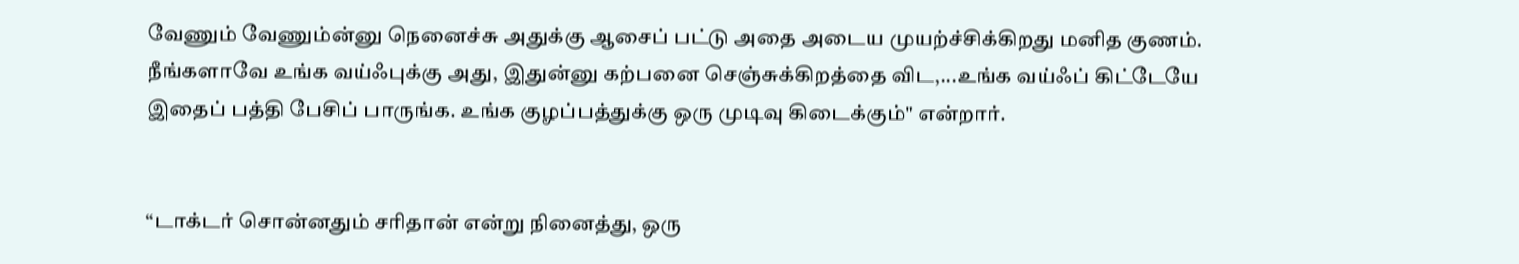வேணும் வேணும்ன்னு நெனைச்சு அதுக்கு ஆசைப் பட்டு அதை அடைய முயற்ச்சிக்கிறது மனித குணம். நீங்களாவே உங்க வய்ஃபுக்கு அது, இதுன்னு கற்பனை செஞ்சுக்கிறத்தை விட,...உங்க வய்ஃப் கிட்டேயே இதைப் பத்தி பேசிப் பாருங்க. உங்க குழப்பத்துக்கு ஒரு முடிவு கிடைக்கும்" என்றார்.


“டாக்டர் சொன்னதும் சரிதான் என்று நினைத்து, ஒரு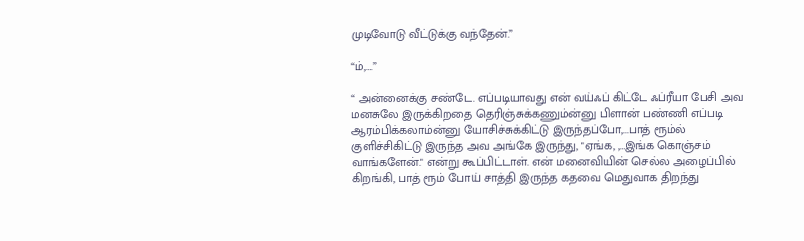முடிவோடு வீட்டுக்கு வந்தேன்.”

“ம்,….”

“ அன்னைக்கு சண்டே. எப்படியாவது என் வய்ஃப் கிட்டே ஃப்ரீயா பேசி அவ மனசுலே இருக்கிறதை தெரிஞ்சுக்கணும்ன்னு பிளான் பண்ணி எப்படி ஆரம்பிக்கலாம்ன்னு யோசிச்சுக்கிட்டு இருந்தப்போ,...பாத் ரூம்ல் குளிச்சிகிட்டு இருந்த அவ அங்கே இருந்து, "ஏங்க, ,…இங்க கொஞ்சம் வாங்களேன்." என்று கூப்பிட்டாள். என் மனைவியின் செல்ல அழைப்பில் கிறங்கி, பாத் ரூம் போய் சாத்தி இருந்த கதவை மெதுவாக திறந்து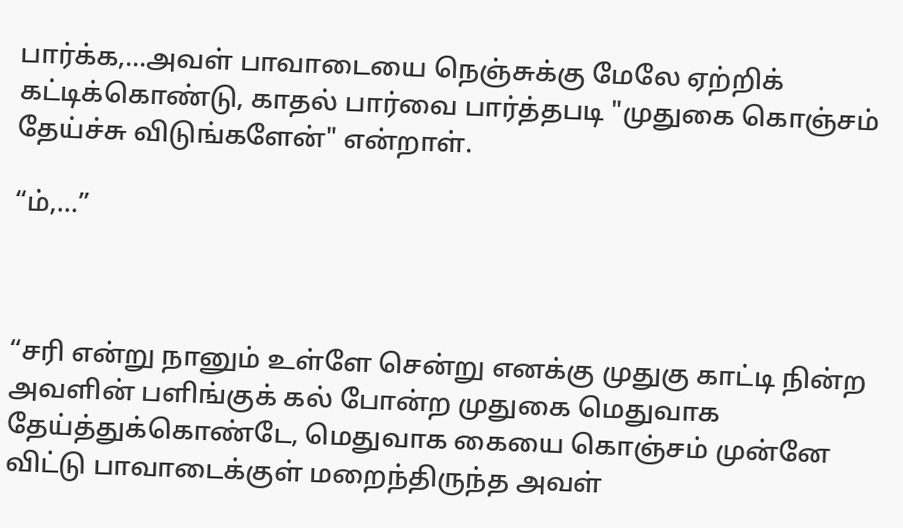பார்க்க,...அவள் பாவாடையை நெஞ்சுக்கு மேலே ஏற்றிக் கட்டிக்கொண்டு, காதல் பார்வை பார்த்தபடி "முதுகை கொஞ்சம் தேய்ச்சு விடுங்களேன்" என்றாள்.

“ம்,…”



“சரி என்று நானும் உள்ளே சென்று எனக்கு முதுகு காட்டி நின்ற அவளின் பளிங்குக் கல் போன்ற முதுகை மெதுவாக தேய்த்துக்கொண்டே, மெதுவாக கையை கொஞ்சம் முன்னே விட்டு பாவாடைக்குள் மறைந்திருந்த அவள்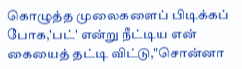கொழுத்த முலைகளைப் பிடிக்கப் போக,'பட்' என்று நீட்டிய என் கையைத் தட்டி விட்டு,"சொன்னா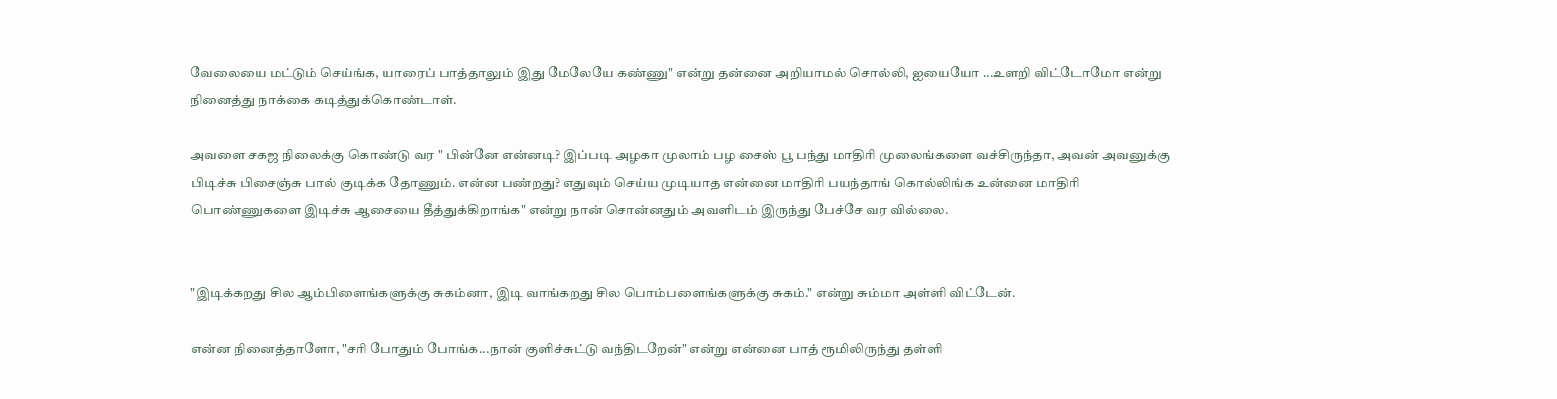வேலையை மட்டும் செய்ங்க, யாரைப் பாத்தாலும் இது மேலேயே கண்ணு" என்று தன்னை அறியாமல் சொல்லி, ஐயையோ ...உளறி விட்டோமோ என்று நினைத்து நாக்கை கடித்துக்கொண்டாள்.

அவளை சகஜ நிலைக்கு கொண்டு வர " பின்னே என்னடி? இப்படி அழகா முலாம் பழ சைஸ் பூ பந்து மாதிரி முலைங்களை வச்சிருந்தா, அவன் அவனுக்கு பிடிச்சு பிசைஞ்சு பால் குடிக்க தோணும். என்ன பண்றது? எதுவும் செய்ய முடியாத என்னை மாதிரி பயந்தாங் கொல்லிங்க உன்னை மாதிரி பொண்ணுகளை இடிச்சு ஆசையை தீத்துக்கிறாங்க" என்று நான் சொன்னதும் அவளிடம் இருந்து பேச்சே வர வில்லை.


"இடிக்கறது சில ஆம்பிளைங்களுக்கு சுகம்னா, இடி வாங்கறது சில பொம்பளைங்களுக்கு சுகம்." என்று சும்மா அள்ளி விட்டேன்.

என்ன நினைத்தாளோ, "சரி போதும் போங்க...நான் குளிச்சுட்டு வந்திடறேன்" என்று என்னை பாத் ரூமிலிருந்து தள்ளி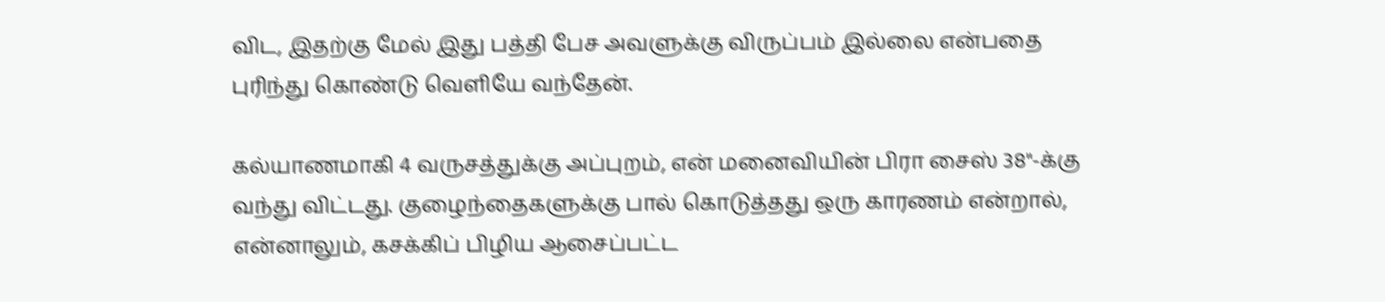விட, இதற்கு மேல் இது பத்தி பேச அவளுக்கு விருப்பம் இல்லை என்பதை புரிந்து கொண்டு வெளியே வந்தேன்.

கல்யாணமாகி 4 வருசத்துக்கு அப்புறம், என் மனைவியின் பிரா சைஸ் 38"-க்கு வந்து விட்டது. குழைந்தைகளுக்கு பால் கொடுத்தது ஒரு காரணம் என்றால், என்னாலும், கசக்கிப் பிழிய ஆசைப்பட்ட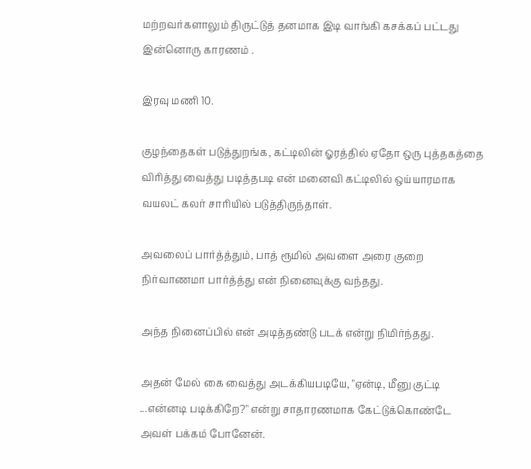மற்றவர்களாலும் திருட்டுத் தனமாக இடி வாங்கி கசக்கப் பட்டது இன்னொரு காரணம் .

இரவு மணி 10.

குழந்தைகள் படுத்துறங்க, கட்டிலின் ஓரத்தில் ஏதோ ஒரு புத்தகத்தை விரித்து வைத்து படித்தபடி என் மனைவி கட்டிலில் ஒய்யாரமாக வயலட் கலர் சாரியில் படுத்திருந்தாள்.

அவலைப் பார்த்த்தும், பாத் ரூமில் அவளை அரை குறை நிர்வாணமா பார்த்த்து என் நினைவுக்கு வந்தது.

அந்த நினைப்பில் என் அடித்தண்டு படக் என்று நிமிர்ந்தது.

அதன் மேல் கை வைத்து அடக்கியபடியே, "ஏன்டி, மீனு குட்டி ...என்னடி படிக்கிறே?" என்று சாதாரணமாக கேட்டுக்கொண்டே அவள் பக்கம் போனேன்.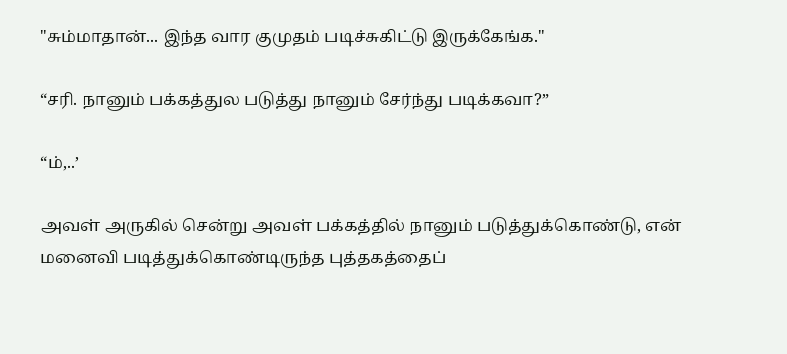"சும்மாதான்... இந்த வார குமுதம் படிச்சுகிட்டு இருக்கேங்க."

“சரி. நானும் பக்கத்துல படுத்து நானும் சேர்ந்து படிக்கவா?”

“ம்,..’

அவள் அருகில் சென்று அவள் பக்கத்தில் நானும் படுத்துக்கொண்டு, என் மனைவி படித்துக்கொண்டிருந்த புத்தகத்தைப்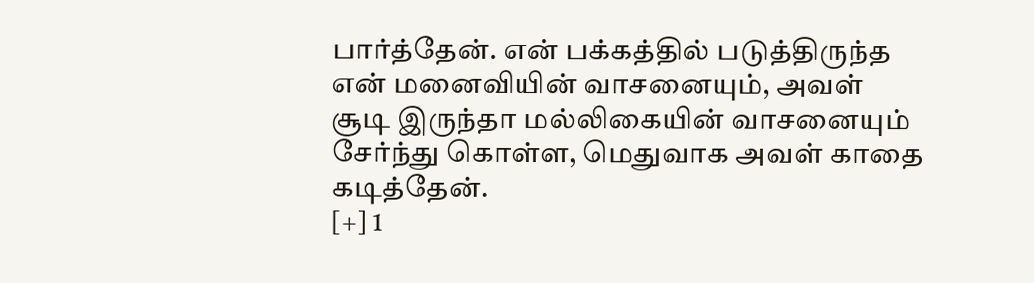பார்த்தேன். என் பக்கத்தில் படுத்திருந்த என் மனைவியின் வாசனையும், அவள் சூடி இருந்தா மல்லிகையின் வாசனையும் சேர்ந்து கொள்ள, மெதுவாக அவள் காதை கடித்தேன்.
[+] 1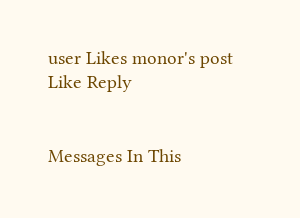user Likes monor's post
Like Reply


Messages In This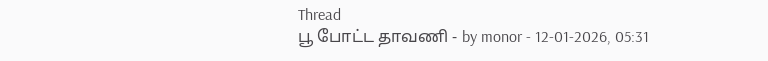Thread
பூ போட்ட தாவணி - by monor - 12-01-2026, 05:31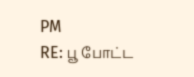PM
RE: பூ போட்ட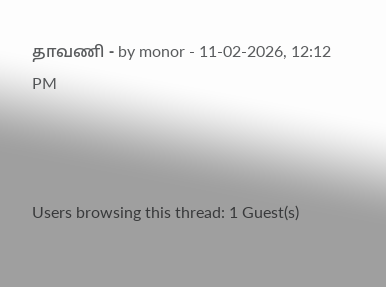தாவணி - by monor - 11-02-2026, 12:12 PM



Users browsing this thread: 1 Guest(s)